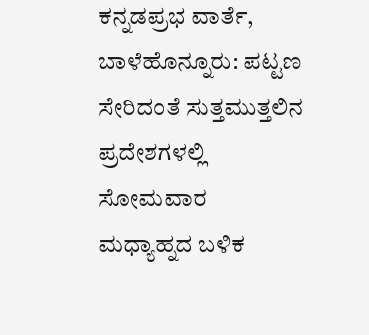ಕನ್ನಡಪ್ರಭ ವಾರ್ತೆ, ಬಾಳೆಹೊನ್ನೂರು: ಪಟ್ಟಣ ಸೇರಿದಂತೆ ಸುತ್ತಮುತ್ತಲಿನ ಪ್ರದೇಶಗಳಲ್ಲಿ ಸೋಮವಾರ ಮಧ್ಯಾಹ್ನದ ಬಳಿಕ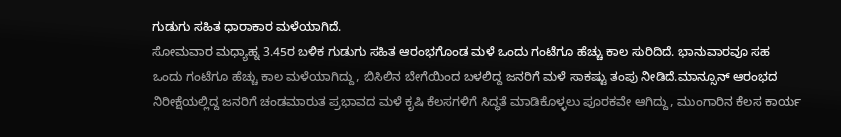ಗುಡುಗು ಸಹಿತ ಧಾರಾಕಾರ ಮಳೆಯಾಗಿದೆ.
ಸೋಮವಾರ ಮಧ್ಯಾಹ್ನ 3.45ರ ಬಳಿಕ ಗುಡುಗು ಸಹಿತ ಆರಂಭಗೊಂಡ ಮಳೆ ಒಂದು ಗಂಟೆಗೂ ಹೆಚ್ಚು ಕಾಲ ಸುರಿದಿದೆ. ಭಾನುವಾರವೂ ಸಹ ಒಂದು ಗಂಟೆಗೂ ಹೆಚ್ಚು ಕಾಲ ಮಳೆಯಾಗಿದ್ದು, ಬಿಸಿಲಿನ ಬೇಗೆಯಿಂದ ಬಳಲಿದ್ದ ಜನರಿಗೆ ಮಳೆ ಸಾಕಷ್ಟು ತಂಪು ನೀಡಿದೆ.ಮಾನ್ಸೂನ್ ಆರಂಭದ ನಿರೀಕ್ಷೆಯಲ್ಲಿದ್ದ ಜನರಿಗೆ ಚಂಡಮಾರುತ ಪ್ರಭಾವದ ಮಳೆ ಕೃಷಿ ಕೆಲಸಗಳಿಗೆ ಸಿದ್ಧತೆ ಮಾಡಿಕೊಳ್ಳಲು ಪೂರಕವೇ ಆಗಿದ್ದು, ಮುಂಗಾರಿನ ಕೆಲಸ ಕಾರ್ಯ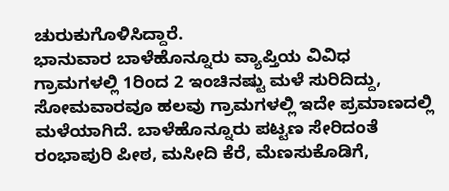ಚುರುಕುಗೊಳಿಸಿದ್ದಾರೆ.
ಭಾನುವಾರ ಬಾಳೆಹೊನ್ನೂರು ವ್ಯಾಪ್ತಿಯ ವಿವಿಧ ಗ್ರಾಮಗಳಲ್ಲಿ 1ರಿಂದ 2 ಇಂಚಿನಷ್ಟು ಮಳೆ ಸುರಿದಿದ್ದು, ಸೋಮವಾರವೂ ಹಲವು ಗ್ರಾಮಗಳಲ್ಲಿ ಇದೇ ಪ್ರಮಾಣದಲ್ಲಿ ಮಳೆಯಾಗಿದೆ. ಬಾಳೆಹೊನ್ನೂರು ಪಟ್ಟಣ ಸೇರಿದಂತೆ ರಂಭಾಪುರಿ ಪೀಠ, ಮಸೀದಿ ಕೆರೆ, ಮೆಣಸುಕೊಡಿಗೆ,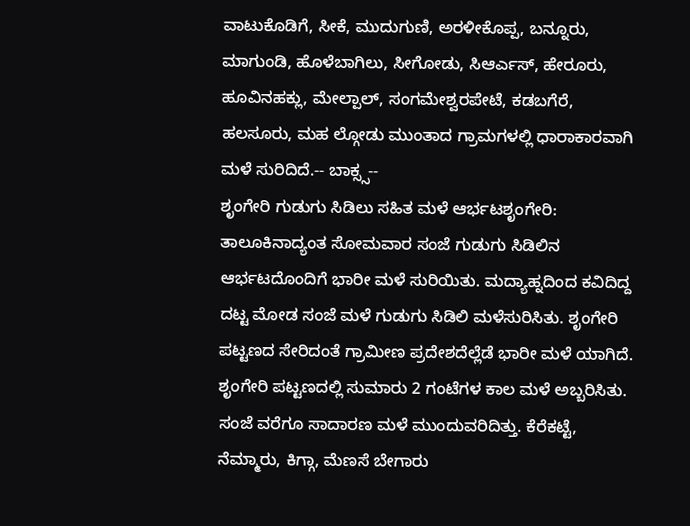ವಾಟುಕೊಡಿಗೆ, ಸೀಕೆ, ಮುದುಗುಣಿ, ಅರಳೀಕೊಪ್ಪ, ಬನ್ನೂರು, ಮಾಗುಂಡಿ, ಹೊಳೆಬಾಗಿಲು, ಸೀಗೋಡು, ಸಿಆರ್ಎಸ್, ಹೇರೂರು, ಹೂವಿನಹಕ್ಲು, ಮೇಲ್ಪಾಲ್, ಸಂಗಮೇಶ್ವರಪೇಟೆ, ಕಡಬಗೆರೆ, ಹಲಸೂರು, ಮಹ ಲ್ಗೋಡು ಮುಂತಾದ ಗ್ರಾಮಗಳಲ್ಲಿ ಧಾರಾಕಾರವಾಗಿ ಮಳೆ ಸುರಿದಿದೆ.-- ಬಾಕ್ಸ್ಸ--
ಶೃಂಗೇರಿ ಗುಡುಗು ಸಿಡಿಲು ಸಹಿತ ಮಳೆ ಆರ್ಭಟಶೃಂಗೇರಿ: ತಾಲೂಕಿನಾದ್ಯಂತ ಸೋಮವಾರ ಸಂಜೆ ಗುಡುಗು ಸಿಡಿಲಿನ ಆರ್ಭಟದೊಂದಿಗೆ ಭಾರೀ ಮಳೆ ಸುರಿಯಿತು. ಮದ್ಯಾಹ್ನದಿಂದ ಕವಿದಿದ್ದ ದಟ್ಟ ಮೋಡ ಸಂಜೆ ಮಳೆ ಗುಡುಗು ಸಿಡಿಲಿ ಮಳೆಸುರಿಸಿತು. ಶೃಂಗೇರಿ ಪಟ್ಟಣದ ಸೇರಿದಂತೆ ಗ್ರಾಮೀಣ ಪ್ರದೇಶದೆಲ್ಲೆಡೆ ಭಾರೀ ಮಳೆ ಯಾಗಿದೆ. ಶೃಂಗೇರಿ ಪಟ್ಟಣದಲ್ಲಿ ಸುಮಾರು 2 ಗಂಟೆಗಳ ಕಾಲ ಮಳೆ ಅಬ್ಬರಿಸಿತು. ಸಂಜೆ ವರೆಗೂ ಸಾದಾರಣ ಮಳೆ ಮುಂದುವರಿದಿತ್ತು. ಕೆರೆಕಟ್ಟೆ, ನೆಮ್ಮಾರು, ಕಿಗ್ಗಾ, ಮೆಣಸೆ ಬೇಗಾರು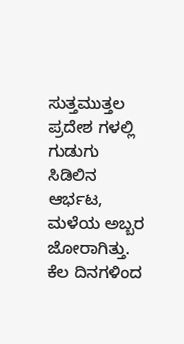ಸುತ್ತಮುತ್ತಲ ಪ್ರದೇಶ ಗಳಲ್ಲಿ ಗುಡುಗು ಸಿಡಿಲಿನ ಆರ್ಭಟ, ಮಳೆಯ ಅಬ್ಬರ ಜೋರಾಗಿತ್ತು. ಕೆಲ ದಿನಗಳಿಂದ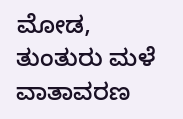ಮೋಡ, ತುಂತುರು ಮಳೆ ವಾತಾವರಣ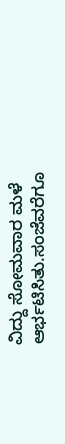ವಿದ್ದು ಸೋಮವಾರ ಮಳೆ ಆರ್ಭಟಿಸಿತು.ಸಂಜೆವರೆಗೂ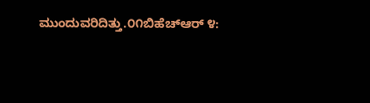ಮುಂದುವರಿದಿತ್ತು.೦೧ಬಿಹೆಚ್ಆರ್ ೪: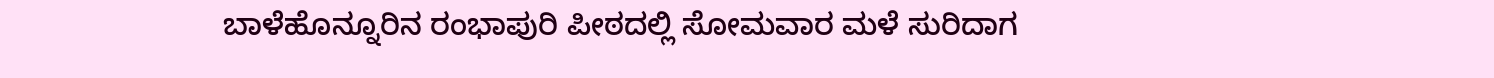ಬಾಳೆಹೊನ್ನೂರಿನ ರಂಭಾಪುರಿ ಪೀಠದಲ್ಲಿ ಸೋಮವಾರ ಮಳೆ ಸುರಿದಾಗ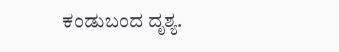ಕಂಡುಬಂದ ದೃಶ್ಯ.